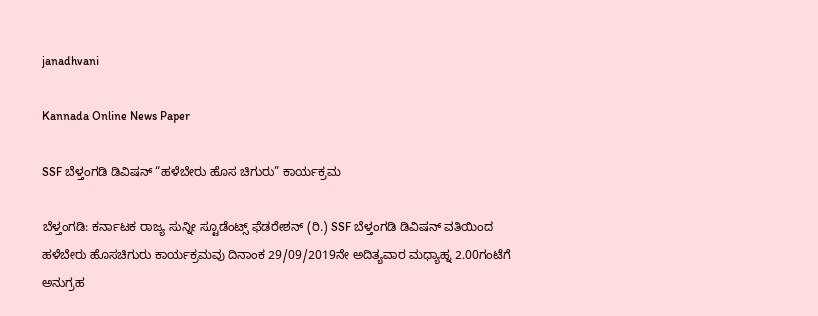janadhvani

Kannada Online News Paper

SSF ಬೆಳ್ತಂಗಡಿ ಡಿವಿಷನ್ “ಹಳೆಬೇರು ಹೊಸ ಚಿಗುರು” ಕಾರ್ಯಕ್ರಮ

ಬೆಳ್ತಂಗಡಿ: ಕರ್ನಾಟಕ ರಾಜ್ಯ ಸುನ್ನೀ ಸ್ಟೂಡೆಂಟ್ಸ್ ಫೆಡರೇಶನ್ (ರಿ.) SSF ಬೆಳ್ತಂಗಡಿ ಡಿವಿಷನ್ ವತಿಯಿಂದ ಹಳೆಬೇರು ಹೊಸಚಿಗುರು ಕಾರ್ಯಕ್ರಮವು ದಿನಾಂಕ‌ 29/09/2019ನೇ ಅದಿತ್ಯವಾರ ಮಧ್ಯಾಹ್ನ 2.00ಗಂಟೆಗೆ ಅನುಗ್ರಹ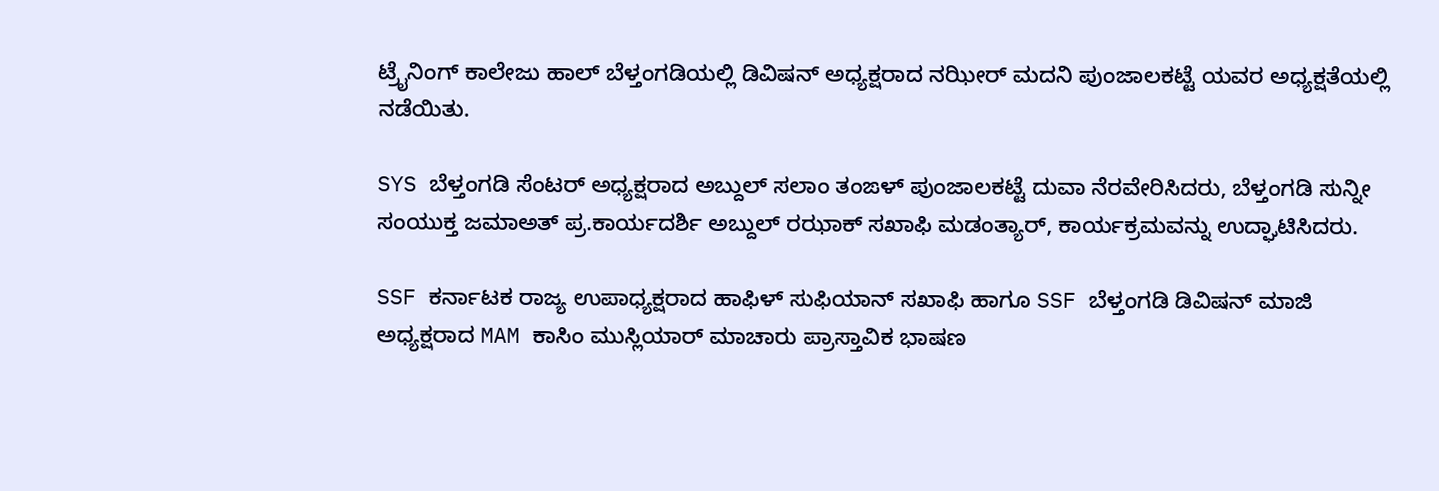ಟ್ರೈನಿಂಗ್ ಕಾಲೇಜು ಹಾಲ್ ಬೆಳ್ತಂಗಡಿಯಲ್ಲಿ ಡಿವಿಷನ್‌ ‌ಅಧ್ಯಕ್ಷರಾದ ನಝೀರ್ ಮದನಿ ಪುಂಜಾಲಕಟ್ಟೆ ಯವರ ಅಧ್ಯಕ್ಷತೆಯಲ್ಲಿ ನಡೆಯಿತು.

SYS ಬೆಳ್ತಂಗಡಿ ಸೆಂಟರ್ ಅಧ್ಯಕ್ಷರಾದ ಅಬ್ದುಲ್ ಸಲಾಂ ತಂಙಳ್ ಪುಂಜಾಲಕಟ್ಟೆ ದುವಾ ನೆರವೇರಿಸಿದರು, ಬೆಳ್ತಂಗಡಿ ಸುನ್ನೀ ಸಂಯುಕ್ತ ಜಮಾಅತ್ ಪ್ರ.ಕಾರ್ಯದರ್ಶಿ ಅಬ್ದುಲ್ ರಝಾಕ್ ಸಖಾಫಿ ಮಡಂತ್ಯಾರ್, ಕಾರ್ಯಕ್ರಮವನ್ನು ಉದ್ಘಾಟಿಸಿದರು.

SSF ಕರ್ನಾಟಕ ರಾಜ್ಯ ಉಪಾಧ್ಯಕ್ಷರಾದ ಹಾಫಿಳ್ ಸುಫಿಯಾನ್ ಸಖಾಫಿ ಹಾಗೂ SSF ಬೆಳ್ತಂಗಡಿ ಡಿವಿಷನ್ ಮಾಜಿ ಅಧ್ಯಕ್ಷರಾದ MAM ಕಾಸಿಂ ಮುಸ್ಲಿಯಾರ್ ಮಾಚಾರು ಪ್ರಾಸ್ತಾವಿಕ ಭಾಷಣ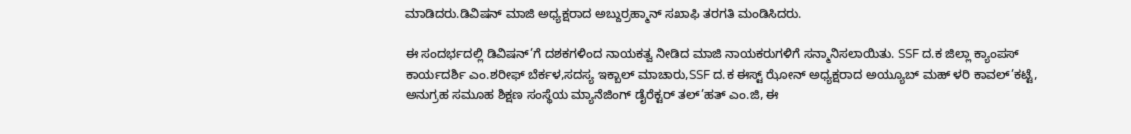ಮಾಡಿದರು.ಡಿವಿಷನ್ ಮಾಜಿ ಅಧ್ಯಕ್ಷರಾದ ಅಬ್ದುರ್ರಹ್ಮಾನ್ ಸಖಾಫಿ ತರಗತಿ ಮಂಡಿಸಿದರು.

ಈ ಸಂದರ್ಭದಲ್ಲಿ ಡಿವಿಷನ್’ಗೆ ದಶಕಗಳಿಂದ ನಾಯಕತ್ವ ನೀಡಿದ ಮಾಜಿ ನಾಯಕರುಗಳಿಗೆ ಸನ್ಮಾನಿಸಲಾಯಿತು. SSF ದ.ಕ ಜಿಲ್ಲಾ ಕ್ಯಾಂಪಸ್ ಕಾರ್ಯದರ್ಶಿ ಎಂ.ಶರೀಫ್ ಬೆರ್ಕಳ,ಸದಸ್ಯ ಇಕ್ಬಾಲ್ ಮಾಚಾರು,SSF ದ.ಕ ಈಸ್ಟ್ ಝೋನ್ ಅಧ್ಯಕ್ಷರಾದ ಅಯ್ಯೂಬ್ ಮಹ್ ಳರಿ ಕಾವಲ್’ಕಟ್ಟೆ, ಅನುಗ್ರಹ ಸಮೂಹ ಶಿಕ್ಷಣ ಸಂಸ್ಥೆಯ ಮ್ಯಾನೆಜಿಂಗ್ ಡೈರೆಕ್ಟರ್ ತಲ್’ಹತ್ ಎಂ.ಜಿ, ಈ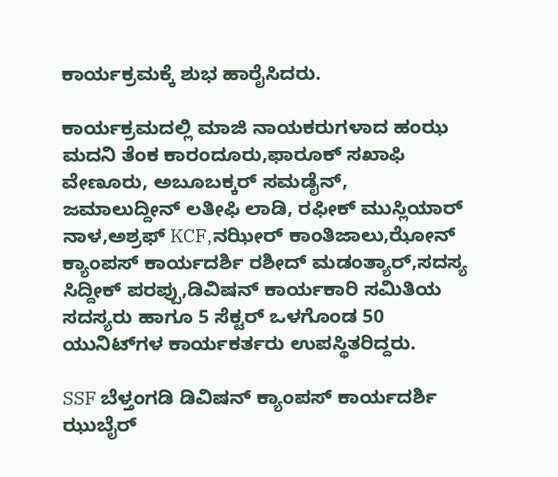ಕಾರ್ಯಕ್ರಮಕ್ಕೆ ಶುಭ ಹಾರೈಸಿದರು.

ಕಾರ್ಯಕ್ರಮದಲ್ಲಿ ಮಾಜಿ ನಾಯಕರುಗಳಾದ ಹಂಝ ಮದನಿ ತೆಂಕ ಕಾರಂದೂರು,ಫಾರೂಕ್ ಸಖಾಫಿ ವೇಣೂರು, ಅಬೂಬಕ್ಕರ್ ಸಮಡೈನ್, ಜಮಾಲುದ್ದೀನ್ ಲತೀಫಿ ಲಾಡಿ, ರಫೀಕ್ ಮುಸ್ಲಿಯಾರ್ ನಾಳ,ಅಶ್ರಫ್ KCF,ನಝೀರ್ ಕಾಂತಿಜಾಲು,ಝೋನ್ ಕ್ಯಾಂಪಸ್ ಕಾರ್ಯದರ್ಶಿ ರಶೀದ್ ಮಡಂತ್ಯಾರ್,ಸದಸ್ಯ ಸಿದ್ದೀಕ್ ಪರಪ್ಪು,ಡಿವಿಷನ್ ಕಾರ್ಯಕಾರಿ ಸಮಿತಿಯ ಸದಸ್ಯರು ಹಾಗೂ 5 ಸೆಕ್ಟರ್ ಒಳಗೊಂಡ 50 ಯುನಿಟ್‌ಗಳ ಕಾರ್ಯಕರ್ತರು ಉಪಸ್ಥಿತರಿದ್ದರು.

SSF ಬೆಳ್ತಂಗಡಿ ಡಿವಿಷನ್ ಕ್ಯಾಂಪಸ್ ಕಾರ್ಯದರ್ಶಿ ಝುಬೈರ್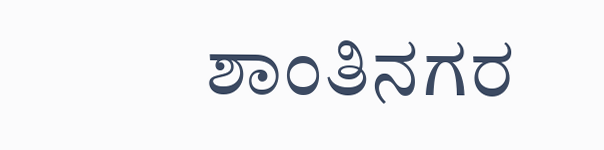ಶಾಂತಿನಗರ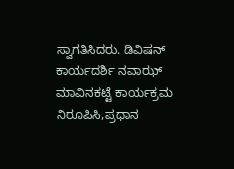ಸ್ವಾಗತಿಸಿದರು. ಡಿವಿಷನ್ ಕಾರ್ಯದರ್ಶಿ ನವಾಝ್ ಮಾವಿನಕಟ್ಟೆ ಕಾರ್ಯಕ್ರಮ ನಿರೂಪಿಸಿ,ಪ್ರಧಾನ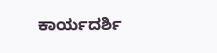ಕಾರ್ಯದರ್ಶಿ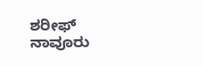ಶರೀಫ್ ನಾವೂರು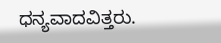ಧನ್ಯವಾದವಿತ್ತರು.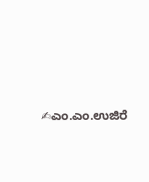✍ಎಂ.ಎಂ.ಉಜಿರೆ